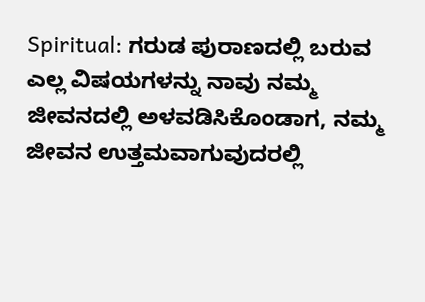Spiritual: ಗರುಡ ಪುರಾಣದಲ್ಲಿ ಬರುವ ಎಲ್ಲ ವಿಷಯಗಳನ್ನು ನಾವು ನಮ್ಮ ಜೀವನದಲ್ಲಿ ಅಳವಡಿಸಿಕೊಂಡಾಗ, ನಮ್ಮ ಜೀವನ ಉತ್ತಮವಾಗುವುದರಲ್ಲಿ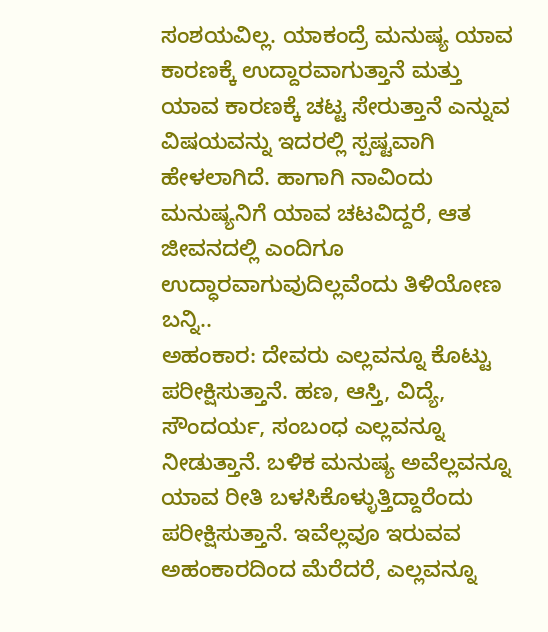ಸಂಶಯವಿಲ್ಲ. ಯಾಕಂದ್ರೆ ಮನುಷ್ಯ ಯಾವ ಕಾರಣಕ್ಕೆ ಉದ್ದಾರವಾಗುತ್ತಾನೆ ಮತ್ತು ಯಾವ ಕಾರಣಕ್ಕೆ ಚಟ್ಟ ಸೇರುತ್ತಾನೆ ಎನ್ನುವ ವಿಷಯವನ್ನು ಇದರಲ್ಲಿ ಸ್ಪಷ್ಟವಾಗಿ ಹೇಳಲಾಗಿದೆ. ಹಾಗಾಗಿ ನಾವಿಂದು ಮನುಷ್ಯನಿಗೆ ಯಾವ ಚಟವಿದ್ದರೆ, ಆತ ಜೀವನದಲ್ಲಿ ಎಂದಿಗೂ ಉದ್ಧಾರವಾಗುವುದಿಲ್ಲವೆಂದು ತಿಳಿಯೋಣ ಬನ್ನಿ..
ಅಹಂಕಾರ: ದೇವರು ಎಲ್ಲವನ್ನೂ ಕೊಟ್ಟು ಪರೀಕ್ಷಿಸುತ್ತಾನೆ. ಹಣ, ಆಸ್ತಿ, ವಿದ್ಯೆ, ಸೌಂದರ್ಯ, ಸಂಬಂಧ ಎಲ್ಲವನ್ನೂ ನೀಡುತ್ತಾನೆ. ಬಳಿಕ ಮನುಷ್ಯ ಅವೆಲ್ಲವನ್ನೂ ಯಾವ ರೀತಿ ಬಳಸಿಕೊಳ್ಳುತ್ತಿದ್ದಾರೆಂದು ಪರೀಕ್ಷಿಸುತ್ತಾನೆ. ಇವೆಲ್ಲವೂ ಇರುವವ ಅಹಂಕಾರದಿಂದ ಮೆರೆದರೆ, ಎಲ್ಲವನ್ನೂ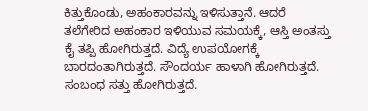ಕಿತ್ತುಕೊಂಡು, ಅಹಂಕಾರವನ್ನು ಇಳಿಸುತ್ತಾನೆ. ಆದರೆ ತಲೆಗೇರಿದ ಅಹಂಕಾರ ಇಳಿಯುವ ಸಮಯಕ್ಕೆ, ಆಸ್ತಿ ಅಂತಸ್ತು ಕೈ ತಪ್ಪಿ ಹೋಗಿರುತ್ತದೆ. ವಿದ್ಯೆ ಉಪಯೋಗಕ್ಕೆ ಬಾರದಂತಾಗಿರುತ್ತದೆ. ಸೌಂದರ್ಯ ಹಾಳಾಗಿ ಹೋಗಿರುತ್ತದೆ. ಸಂಬಂಧ ಸತ್ತು ಹೋಗಿರುತ್ತದೆ.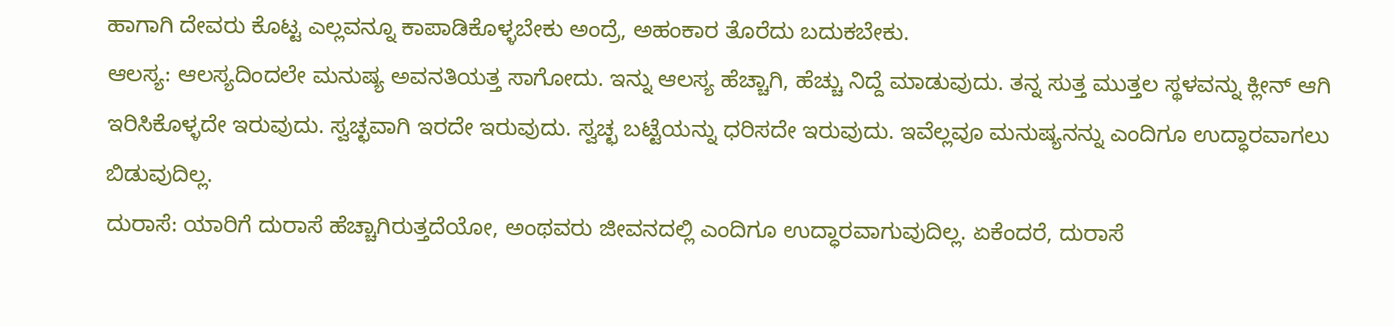ಹಾಗಾಗಿ ದೇವರು ಕೊಟ್ಟ ಎಲ್ಲವನ್ನೂ ಕಾಪಾಡಿಕೊಳ್ಳಬೇಕು ಅಂದ್ರೆ, ಅಹಂಕಾರ ತೊರೆದು ಬದುಕಬೇಕು.
ಆಲಸ್ಯ: ಆಲಸ್ಯದಿಂದಲೇ ಮನುಷ್ಯ ಅವನತಿಯತ್ತ ಸಾಗೋದು. ಇನ್ನು ಆಲಸ್ಯ ಹೆಚ್ಚಾಗಿ, ಹೆಚ್ಚು ನಿದ್ದೆ ಮಾಡುವುದು. ತನ್ನ ಸುತ್ತ ಮುತ್ತಲ ಸ್ಥಳವನ್ನು ಕ್ಲೀನ್ ಆಗಿ ಇರಿಸಿಕೊಳ್ಳದೇ ಇರುವುದು. ಸ್ವಚ್ಛವಾಗಿ ಇರದೇ ಇರುವುದು. ಸ್ವಚ್ಛ ಬಟ್ಟೆಯನ್ನು ಧರಿಸದೇ ಇರುವುದು. ಇವೆಲ್ಲವೂ ಮನುಷ್ಯನನ್ನು ಎಂದಿಗೂ ಉದ್ಧಾರವಾಗಲು ಬಿಡುವುದಿಲ್ಲ.
ದುರಾಸೆ: ಯಾರಿಗೆ ದುರಾಸೆ ಹೆಚ್ಚಾಗಿರುತ್ತದೆಯೋ, ಅಂಥವರು ಜೀವನದಲ್ಲಿ ಎಂದಿಗೂ ಉದ್ಧಾರವಾಗುವುದಿಲ್ಲ. ಏಕೆಂದರೆ, ದುರಾಸೆ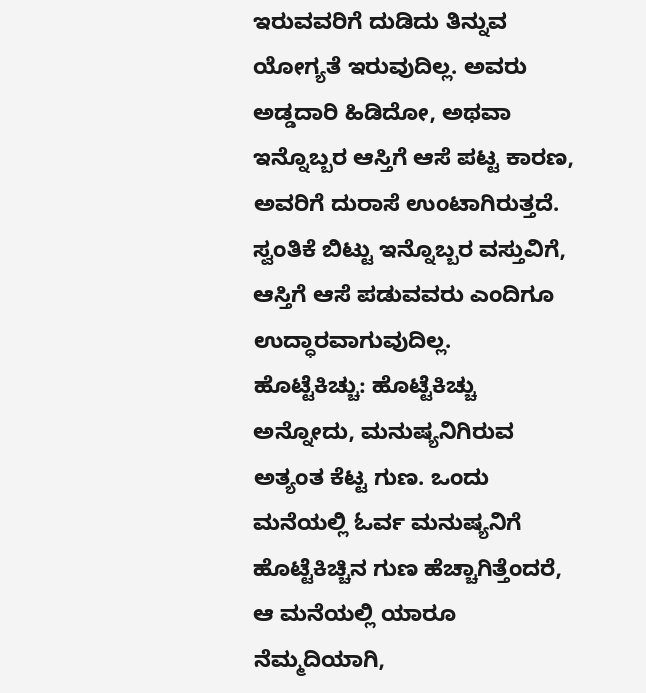ಇರುವವರಿಗೆ ದುಡಿದು ತಿನ್ನುವ ಯೋಗ್ಯತೆ ಇರುವುದಿಲ್ಲ. ಅವರು ಅಡ್ಡದಾರಿ ಹಿಡಿದೋ, ಅಥವಾ ಇನ್ನೊಬ್ಬರ ಆಸ್ತಿಗೆ ಆಸೆ ಪಟ್ಟ ಕಾರಣ, ಅವರಿಗೆ ದುರಾಸೆ ಉಂಟಾಗಿರುತ್ತದೆ. ಸ್ವಂತಿಕೆ ಬಿಟ್ಟು ಇನ್ನೊಬ್ಬರ ವಸ್ತುವಿಗೆ, ಆಸ್ತಿಗೆ ಆಸೆ ಪಡುವವರು ಎಂದಿಗೂ ಉದ್ಧಾರವಾಗುವುದಿಲ್ಲ.
ಹೊಟ್ಟೆಕಿಚ್ಚು: ಹೊಟ್ಟೆಕಿಚ್ಚು ಅನ್ನೋದು, ಮನುಷ್ಯನಿಗಿರುವ ಅತ್ಯಂತ ಕೆಟ್ಟ ಗುಣ. ಒಂದು ಮನೆಯಲ್ಲಿ ಓರ್ವ ಮನುಷ್ಯನಿಗೆ ಹೊಟ್ಟೆಕಿಚ್ಚಿನ ಗುಣ ಹೆಚ್ಚಾಗಿತ್ತೆಂದರೆ, ಆ ಮನೆಯಲ್ಲಿ ಯಾರೂ ನೆಮ್ಮದಿಯಾಗಿ,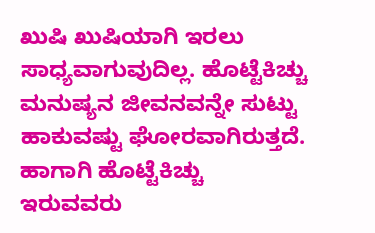ಖುಷಿ ಖುಷಿಯಾಗಿ ಇರಲು ಸಾಧ್ಯವಾಗುವುದಿಲ್ಲ. ಹೊಟ್ಟೆಕಿಚ್ಚು ಮನುಷ್ಯನ ಜೀವನವನ್ನೇ ಸುಟ್ಟು ಹಾಕುವಷ್ಟು ಘೋರವಾಗಿರುತ್ತದೆ. ಹಾಗಾಗಿ ಹೊಟ್ಟೆಕಿಚ್ಚು ಇರುವವರು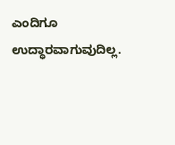ಎಂದಿಗೂ ಉದ್ಧಾರವಾಗುವುದಿಲ್ಲ.